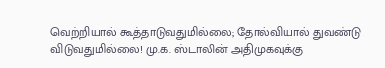வெற்றியால் கூத்தாடுவதுமில்லை; தோல்வியால் துவண்டு விடுவதுமில்லை! மு.க. ஸ்டாலின் அதிமுகவுக்கு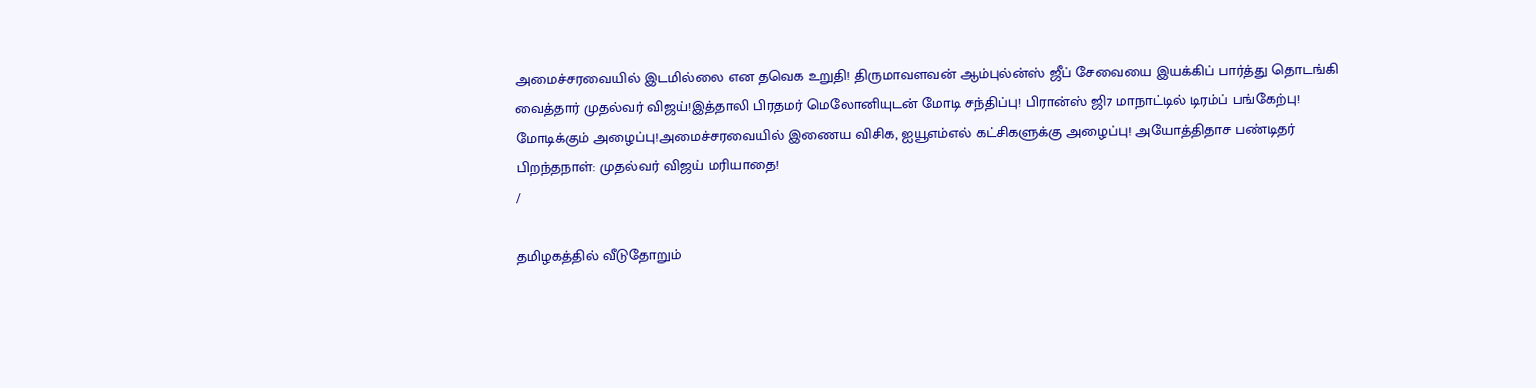அமைச்சரவையில் இடமில்லை என தவெக உறுதி! திருமாவளவன் ஆம்புல்ன்ஸ் ஜீப் சேவையை இயக்கிப் பார்த்து தொடங்கி வைத்தார் முதல்வர் விஜய்!இத்தாலி பிரதமர் மெலோனியுடன் மோடி சந்திப்பு! பிரான்ஸ் ஜி7 மாநாட்டில் டிரம்ப் பங்கேற்பு! மோடிக்கும் அழைப்பு!அமைச்சரவையில் இணைய விசிக, ஐயூஎம்எல் கட்சிகளுக்கு அழைப்பு! அயோத்திதாச பண்டிதர் பிறந்தநாள்: முதல்வர் விஜய் மரியாதை!
/

தமிழகத்தில் வீடுதோறும்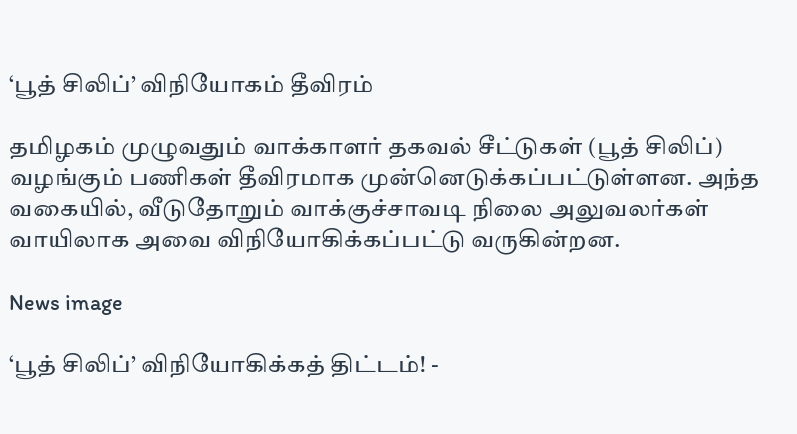‘பூத் சிலிப்’ விநியோகம் தீவிரம்

தமிழகம் முழுவதும் வாக்காளர் தகவல் சீட்டுகள் (பூத் சிலிப்) வழங்கும் பணிகள் தீவிரமாக முன்னெடுக்கப்பட்டுள்ளன. அந்த வகையில், வீடுதோறும் வாக்குச்சாவடி நிலை அலுவலர்கள் வாயிலாக அவை விநியோகிக்கப்பட்டு வருகின்றன.

News image

‘பூத் சிலிப்’ விநியோகிக்கத் திட்டம்! -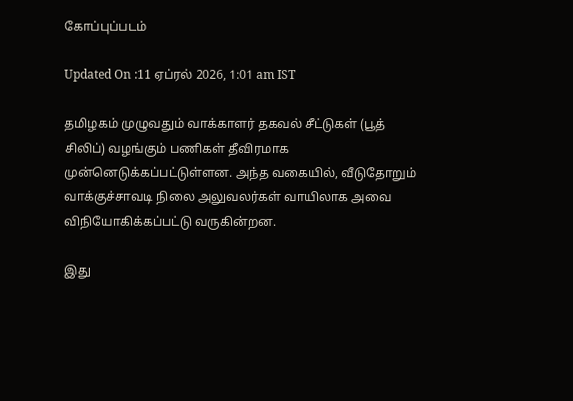கோப்புப்படம்

Updated On :11 ஏப்ரல் 2026, 1:01 am IST

தமிழகம் முழுவதும் வாக்காளர் தகவல் சீட்டுகள் (பூத் சிலிப்) வழங்கும் பணிகள் தீவிரமாக முன்னெடுக்கப்பட்டுள்ளன. அந்த வகையில், வீடுதோறும் வாக்குச்சாவடி நிலை அலுவலர்கள் வாயிலாக அவை விநியோகிக்கப்பட்டு வருகின்றன.

இது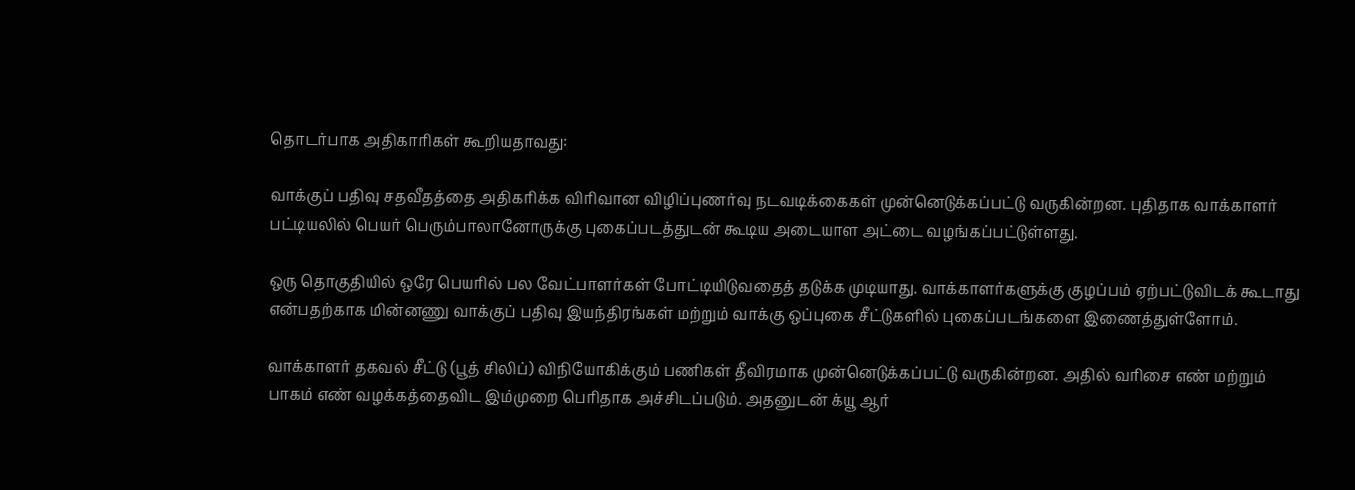தொடர்பாக அதிகாரிகள் கூறியதாவது:

வாக்குப் பதிவு சதவீதத்தை அதிகரிக்க விரிவான விழிப்புணர்வு நடவடிக்கைகள் முன்னெடுக்கப்பட்டு வருகின்றன. புதிதாக வாக்காளர் பட்டியலில் பெயர் பெரும்பாலானோருக்கு புகைப்படத்துடன் கூடிய அடையாள அட்டை வழங்கப்பட்டுள்ளது.

ஒரு தொகுதியில் ஒரே பெயரில் பல வேட்பாளர்கள் போட்டியிடுவதைத் தடுக்க முடியாது. வாக்காளர்களுக்கு குழப்பம் ஏற்பட்டுவிடக் கூடாது என்பதற்காக மின்னணு வாக்குப் பதிவு இயந்திரங்கள் மற்றும் வாக்கு ஒப்புகை சீட்டுகளில் புகைப்படங்களை இணைத்துள்ளோம்.

வாக்காளர் தகவல் சீட்டு (பூத் சிலிப்) விநியோகிக்கும் பணிகள் தீவிரமாக முன்னெடுக்கப்பட்டு வருகின்றன. அதில் வரிசை எண் மற்றும் பாகம் எண் வழக்கத்தைவிட இம்முறை பெரிதாக அச்சிடப்படும். அதனுடன் க்யூ ஆர்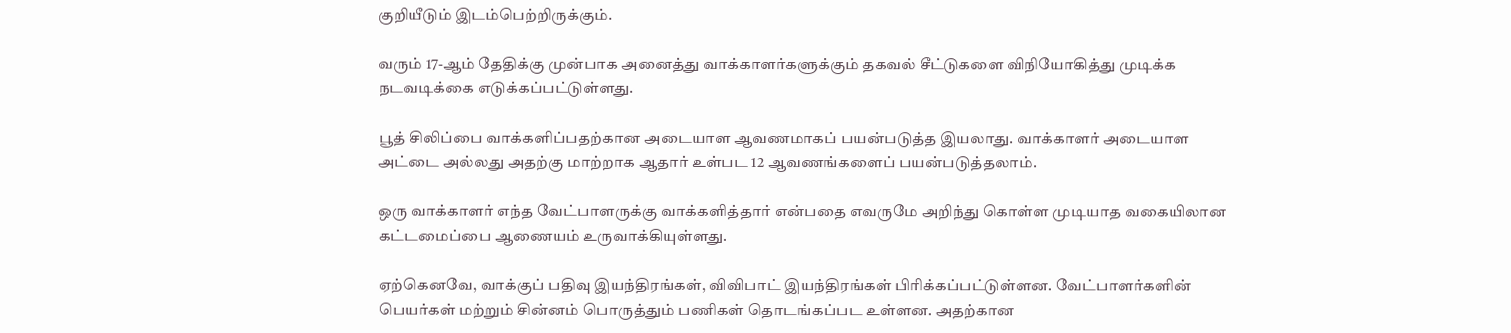குறியீடும் இடம்பெற்றிருக்கும்.

வரும் 17-ஆம் தேதிக்கு முன்பாக அனைத்து வாக்காளர்களுக்கும் தகவல் சீட்டுகளை விநியோகித்து முடிக்க நடவடிக்கை எடுக்கப்பட்டுள்ளது.

பூத் சிலிப்பை வாக்களிப்பதற்கான அடையாள ஆவணமாகப் பயன்படுத்த இயலாது. வாக்காளர் அடையாள அட்டை அல்லது அதற்கு மாற்றாக ஆதார் உள்பட 12 ஆவணங்களைப் பயன்படுத்தலாம்.

ஒரு வாக்காளர் எந்த வேட்பாளருக்கு வாக்களித்தார் என்பதை எவருமே அறிந்து கொள்ள முடியாத வகையிலான கட்டமைப்பை ஆணையம் உருவாக்கியுள்ளது.

ஏற்கெனவே, வாக்குப் பதிவு இயந்திரங்கள், விவிபாட் இயந்திரங்கள் பிரிக்கப்பட்டுள்ளன. வேட்பாளர்களின் பெயர்கள் மற்றும் சின்னம் பொருத்தும் பணிகள் தொடங்கப்பட உள்ளன. அதற்கான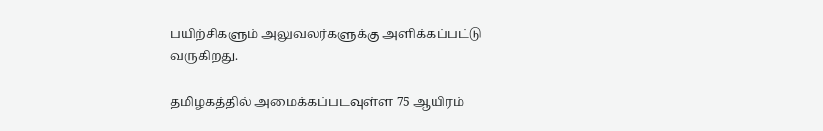பயிற்சிகளும் அலுவலர்களுக்கு அளிக்கப்பட்டு வருகிறது.

தமிழகத்தில் அமைக்கப்படவுள்ள 75 ஆயிரம்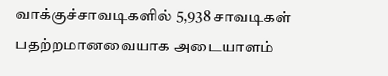வாக்குச்சாவடிகளில் 5,938 சாவடிகள் பதற்றமானவையாக அடையாளம்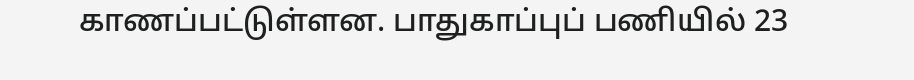காணப்பட்டுள்ளன. பாதுகாப்புப் பணியில் 23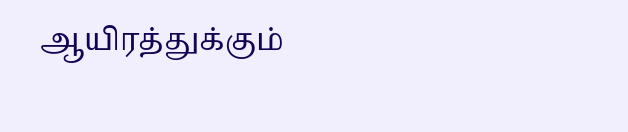ஆயிரத்துக்கும்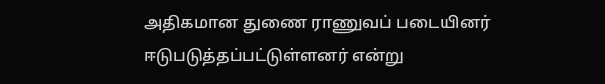அதிகமான துணை ராணுவப் படையினர் ஈடுபடுத்தப்பட்டுள்ளனர் என்று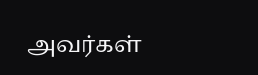அவர்கள்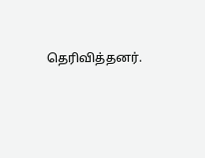தெரிவித்தனர்.